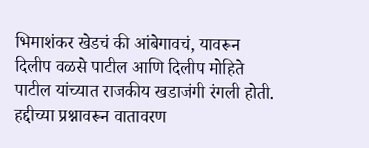भिमाशंकर खेडचं की आंबेगावचं, यावरून दिलीप वळसे पाटील आणि दिलीप मोहिते पाटील यांच्यात राजकीय खडाजंगी रंगली होती. हद्दीच्या प्रश्नावरून वातावरण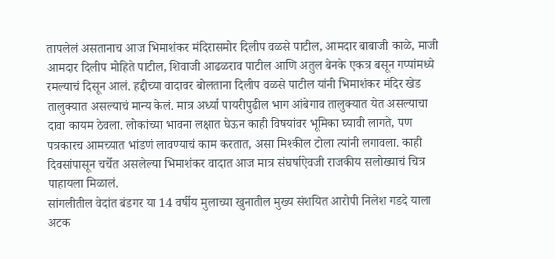तापलेलं असतानाच आज भिमाशंकर मंदिरासमोर दिलीप वळसे पाटील, आमदार बाबाजी काळे, माजी आमदार दिलीप मोहिते पाटील, शिवाजी आढळराव पाटील आणि अतुल बेनके एकत्र बसून गप्पांमध्ये रमल्याचं दिसून आलं. हद्दीच्या वादावर बोलताना दिलीप वळसे पाटील यांनी भिमाशंकर मंदिर खेड तालुक्यात असल्याचं मान्य केलं. मात्र अर्ध्या पायरीपुढील भाग आंबेगाव तालुक्यात येत असल्याचा दावा कायम ठेवला. लोकांच्या भावना लक्षात घेऊन काही विषयांवर भूमिका घ्यावी लागते, पण पत्रकारच आमच्यात भांडणं लावण्याचं काम करतात, असा मिश्कील टोला त्यांनी लगावला. काही दिवसांपासून चर्चेत असलेल्या भिमाशंकर वादात आज मात्र संघर्षाऐवजी राजकीय सलोख्याचं चित्र पाहायला मिळालं.
सांगलीतील वेदांत बंडगर या 14 वर्षीय मुलाच्या खुनातील मुख्य संशयित आरोपी निलेश गडदे याला अटक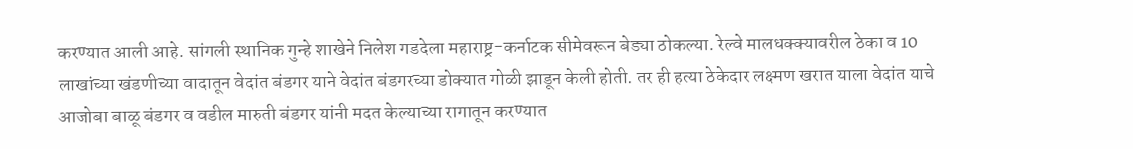करण्यात आली आहे. सांगली स्थानिक गुन्हे शाखेने निलेश गडदेला महाराष्ट्र-कर्नाटक सीमेवरून बेड्या ठोकल्या. रेल्वे मालधक्क्यावरील ठेका व 10 लाखांच्या खंडणीच्या वादातून वेदांत बंडगर याने वेदांत बंडगरच्या डोक्यात गोळी झाडून केली होती. तर ही हत्या ठेकेदार लक्ष्मण खरात याला वेदांत याचे आजोबा बाळू बंडगर व वडील मारुती बंडगर यांनी मदत केल्याच्या रागातून करण्यात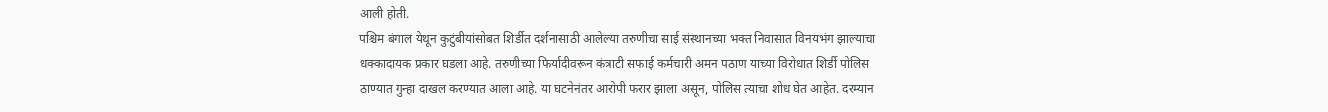आली होती.
पश्चिम बंगाल येथून कुटुंबीयांसोबत शिर्डीत दर्शनासाठी आलेल्या तरुणीचा साई संस्थानच्या भक्त निवासात विनयभंग झाल्याचा धक्कादायक प्रकार घडला आहे. तरुणीच्या फिर्यादीवरून कंत्राटी सफाई कर्मचारी अमन पठाण याच्या विरोधात शिर्डी पोलिस ठाण्यात गुन्हा दाखल करण्यात आला आहे. या घटनेनंतर आरोपी फरार झाला असून, पोलिस त्याचा शोध घेत आहेत. दरम्यान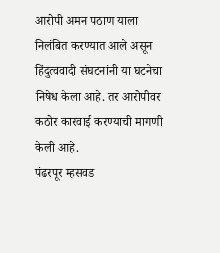आरोपी अमन पठाण याला निलंबित करण्यात आले असून हिंदुत्ववादी संघटनांनी या घटनेचा निषेध केला आहे. तर आरोपीवर कठोर कारवाई करण्याची मागणी केली आहे.
पंढरपूर म्हसवड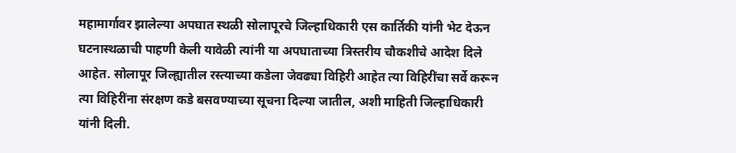महामार्गावर झालेल्या अपघात स्थळी सोलापूरचे जिल्हाधिकारी एस कार्तिकी यांनी भेट देऊन घटनास्थळाची पाहणी केली यावेळी त्यांनी या अपघाताच्या त्रिस्तरीय चौकशीचे आदेश दिले आहेत. सोलापूर जिल्ह्यातील रस्त्याच्या कडेला जेवढ्या विहिरी आहेत त्या विहिरींचा सर्वे करून त्या विहिरींना संरक्षण कडे बसवण्याच्या सूचना दिल्या जातील, अशी माहिती जिल्हाधिकारी यांनी दिली.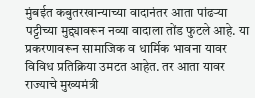मुंबईत कबुतरखान्याच्या वादानंतर आता पांढऱ्या पट्टीच्या मुद्द्यावरून नव्या वादाला तोंड फुटले आहे. या प्रकरणावरून सामाजिक व धार्मिक भावना यावर विविध प्रतिक्रिया उमटत आहेत. तर आता यावर राज्याचे मुख्यमंत्री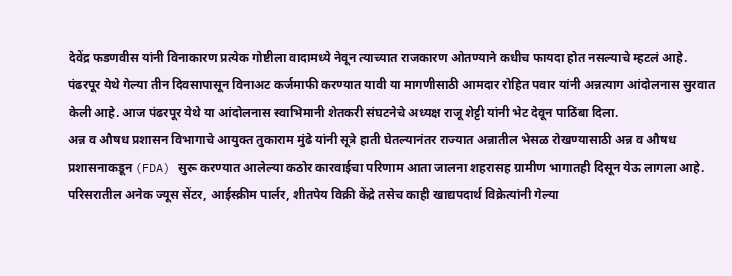देवेंद्र फडणवीस यांनी विनाकारण प्रत्येक गोष्टीला वादामध्ये नेवून त्याच्यात राजकारण ओतण्याने कधीच फायदा होत नसल्याचे म्हटलं आहे.
पंढरपूर येथे गेल्या तीन दिवसापासून विनाअट कर्जमाफी करण्यात यावी या मागणीसाठी आमदार रोहित पवार यांनी अन्नत्याग आंदोलनास सुरवात केली आहे. आज पंढरपूर येथे या आंदोलनास स्वाभिमानी शेतकरी संघटनेचे अध्यक्ष राजू शेट्टी यांनी भेट देवून पाठिंबा दिला.
अन्न व औषध प्रशासन विभागाचे आयुक्त तुकाराम मुंढे यांनी सूत्रे हाती घेतल्यानंतर राज्यात अन्नातील भेसळ रोखण्यासाठी अन्न व औषध प्रशासनाकडून (FDA) सुरू करण्यात आलेल्या कठोर कारवाईचा परिणाम आता जालना शहरासह ग्रामीण भागातही दिसून येऊ लागला आहे. परिसरातील अनेक ज्यूस सेंटर, आईस्क्रीम पार्लर, शीतपेय विक्री केंद्रे तसेच काही खाद्यपदार्थ विक्रेत्यांनी गेल्या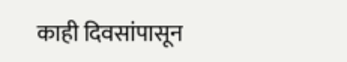काही दिवसांपासून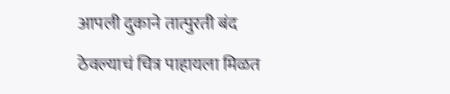आपली दुकाने तात्पुरती बंद ठेवल्याचं चित्र पाहायला मिळत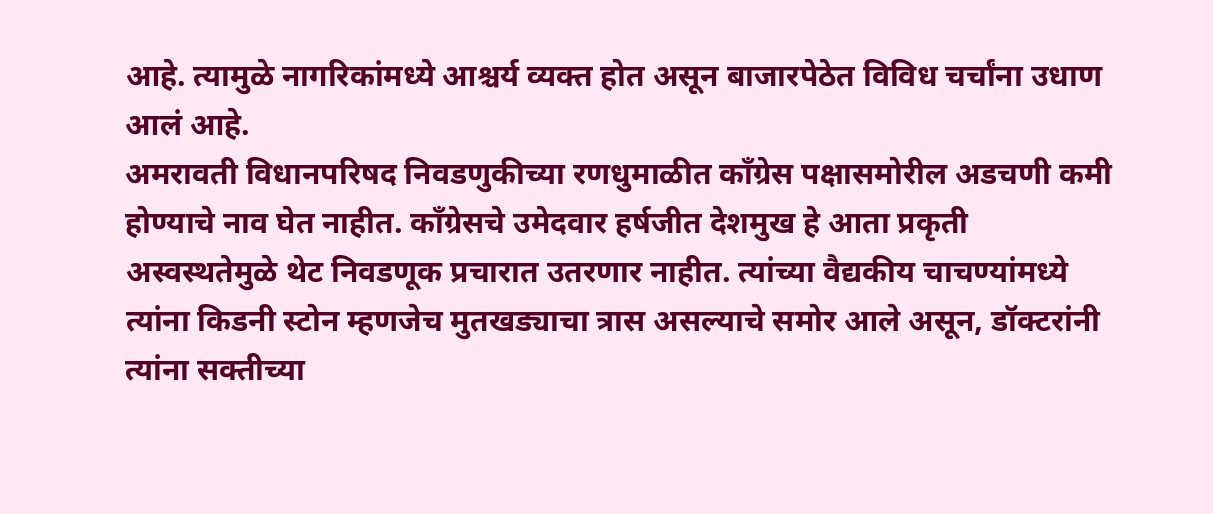आहे. त्यामुळे नागरिकांमध्ये आश्चर्य व्यक्त होत असून बाजारपेठेत विविध चर्चांना उधाण आलं आहे.
अमरावती विधानपरिषद निवडणुकीच्या रणधुमाळीत काँग्रेस पक्षासमोरील अडचणी कमी होण्याचे नाव घेत नाहीत. काँग्रेसचे उमेदवार हर्षजीत देशमुख हे आता प्रकृती अस्वस्थतेमुळे थेट निवडणूक प्रचारात उतरणार नाहीत. त्यांच्या वैद्यकीय चाचण्यांमध्ये त्यांना किडनी स्टोन म्हणजेच मुतखड्याचा त्रास असल्याचे समोर आले असून, डॉक्टरांनी त्यांना सक्तीच्या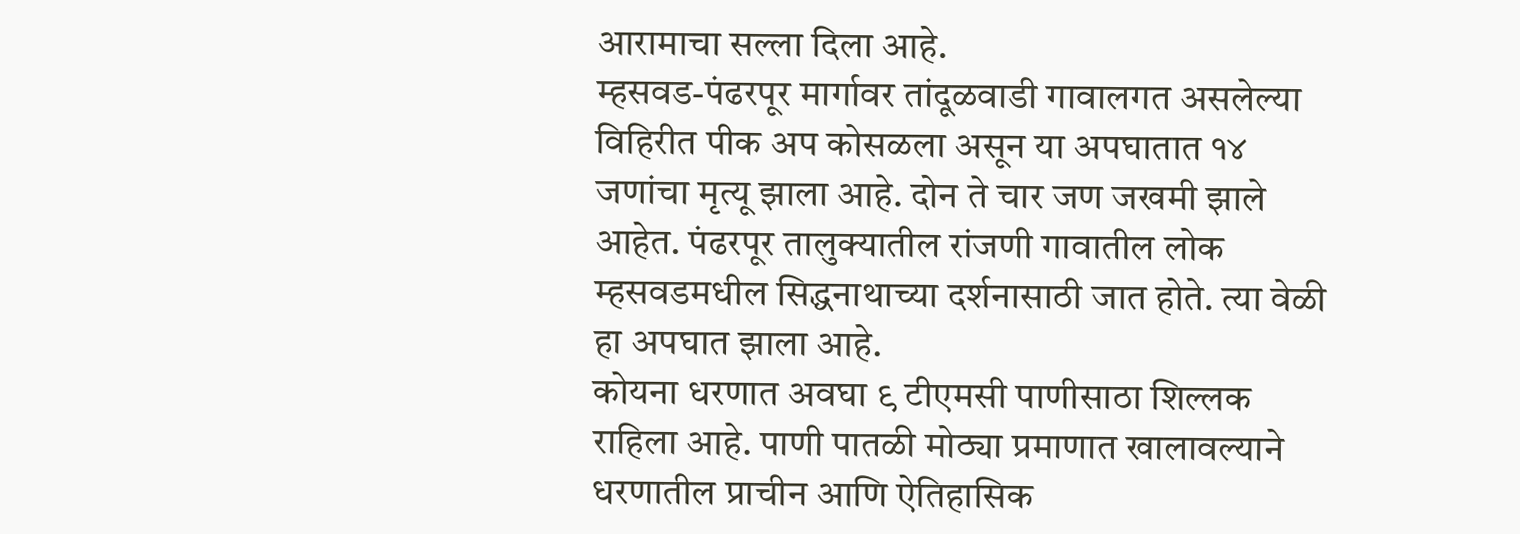आरामाचा सल्ला दिला आहे.
म्हसवड-पंढरपूर मार्गावर तांदूळवाडी गावालगत असलेल्या विहिरीत पीक अप कोसळला असून या अपघातात १४ जणांचा मृत्यू झाला आहे. दोन ते चार जण जखमी झाले आहेत. पंढरपूर तालुक्यातील रांजणी गावातील लोक म्हसवडमधील सिद्धनाथाच्या दर्शनासाठी जात होते. त्या वेळी हा अपघात झाला आहे.
कोयना धरणात अवघा ९ टीएमसी पाणीसाठा शिल्लक राहिला आहे. पाणी पातळी मोठ्या प्रमाणात खालावल्याने धरणातील प्राचीन आणि ऐतिहासिक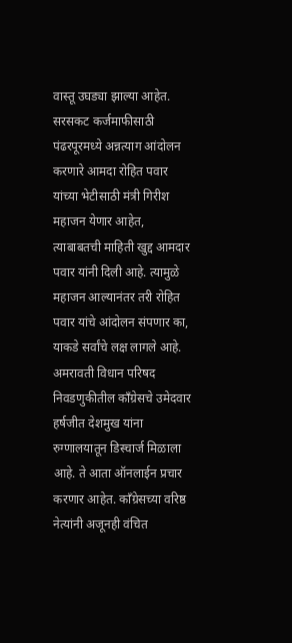वास्तू उघड्या झाल्या आहेत.
सरसकट कर्जमाफीसाठी पंढरपूरमध्ये अन्नत्याग आंदोलन करणारे आमदा रोहित पवार यांच्या भेटीसाठी मंत्री गिरीश महाजन येणार आहेत, त्याबाबतची माहिती खुद्द आमदार पवार यांनी दिली आहे. त्यामुळे महाजन आल्यानंतर तरी रोहित पवार यांचे आंदोलन संपणार का, याकडे सर्वांचे लक्ष लागले आहे.
अमरावती विधान परिषद निवडणुकीतील काँग्रेसचे उमेदवार हर्षजीत देशमुख यांना रुग्णालयातून डिस्चार्ज मिळाला आहे. ते आता ऑनलाईन प्रचार करणार आहेत. काँग्रेसच्या वरिष्ठ नेत्यांनी अजूनही वंचित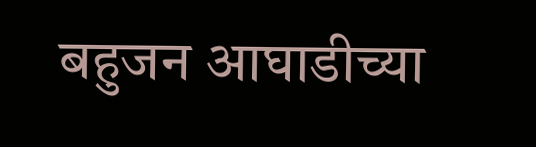बहुजन आघाडीच्या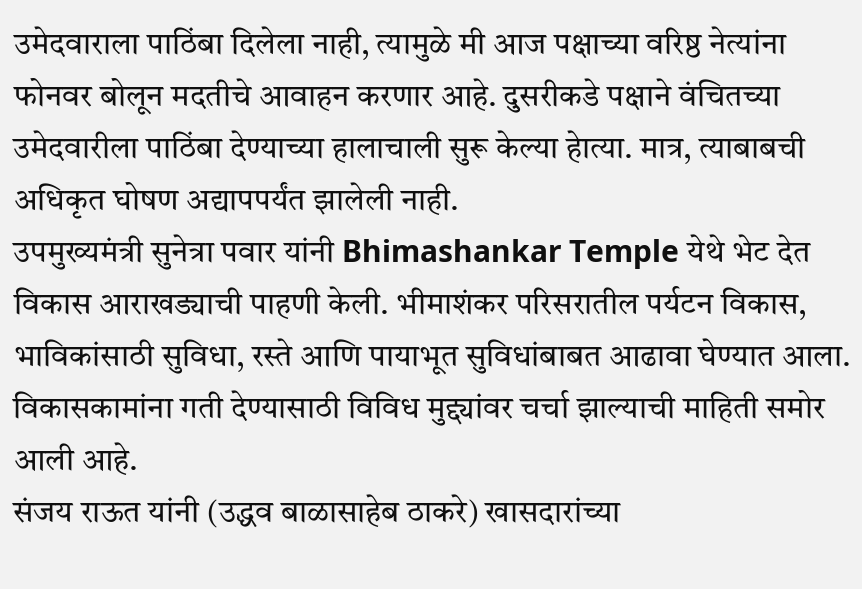उमेदवाराला पाठिंबा दिलेला नाही, त्यामुळे मी आज पक्षाच्या वरिष्ठ नेत्यांना फोनवर बोलून मदतीचे आवाहन करणार आहे. दुसरीकडे पक्षाने वंचितच्या उमेदवारीला पाठिंबा देण्याच्या हालाचाली सुरू केल्या हेात्या. मात्र, त्याबाबची अधिकृत घोषण अद्यापपर्यंत झालेली नाही.
उपमुख्यमंत्री सुनेत्रा पवार यांनी Bhimashankar Temple येथे भेट देत विकास आराखड्याची पाहणी केली. भीमाशंकर परिसरातील पर्यटन विकास, भाविकांसाठी सुविधा, रस्ते आणि पायाभूत सुविधांबाबत आढावा घेण्यात आला. विकासकामांना गती देण्यासाठी विविध मुद्द्यांवर चर्चा झाल्याची माहिती समोर आली आहे.
संजय राऊत यांनी (उद्धव बाळासाहेब ठाकरे) खासदारांच्या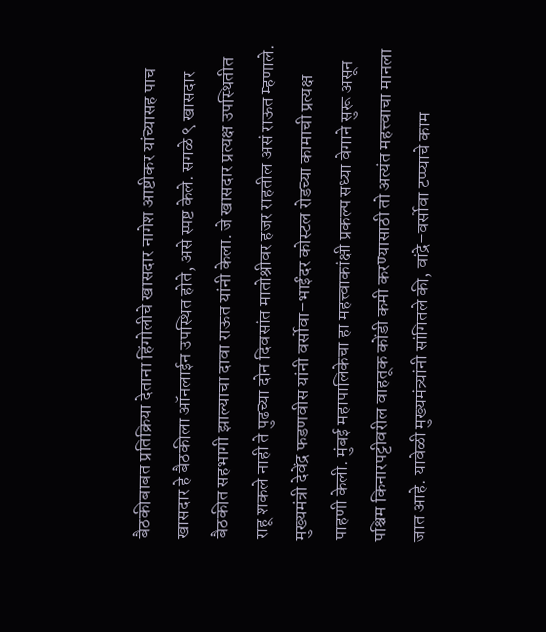बैठकीबाबत प्रतिक्रिया देताना हिंगोलीचे खासदार नागेश आष्टीकर यांच्यासह पाच खासदार हे बैठकीला ऑनलाईन उपस्थित होते, असे स्पष्ट केले. सगळे ९ खासदार बैठकीत सहभागी झाल्याचा दावा राऊत यांनी केला. जे खासदार प्रत्यक्ष उपस्थितीत राहू शकले नाही ते पुढच्या दोन दिवसांत मातोश्रीवर हजर राहतील असं राऊत म्हणाले.
मुख्यमंत्री देवेंद्र फडणवीस यांनी वर्सोवा–भाईंदर कोस्टल रोडच्या कामाची प्रत्यक्ष पाहणी केली. मुंबई महापालिकेचा हा महत्त्वाकांक्षी प्रकल्प सध्या वेगाने सुरू असून पश्चिम किनारपट्टीवरील वाहतूक कोंडी कमी करण्यासाठी तो अत्यंत महत्त्वाचा मानला जात आहे. यावेळी मुख्यमंत्र्यांनी सांगितले की, वांद्रे–वर्सोवा टप्प्याचे काम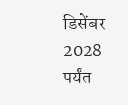डिसेंबर 2028 पर्यंत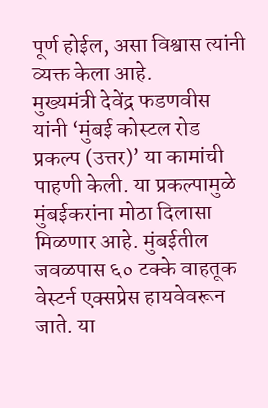पूर्ण होईल, असा विश्वास त्यांनी व्यक्त केला आहे.
मुख्यमंत्री देवेंद्र फडणवीस यांनी ‘मुंबई कोस्टल रोड प्रकल्प (उत्तर)’ या कामांची पाहणी केली. या प्रकल्पामुळे मुंबईकरांना मोठा दिलासा मिळणार आहे. मुंबईतील जवळपास ६० टक्के वाहतूक वेस्टर्न एक्सप्रेस हायवेवरून जाते. या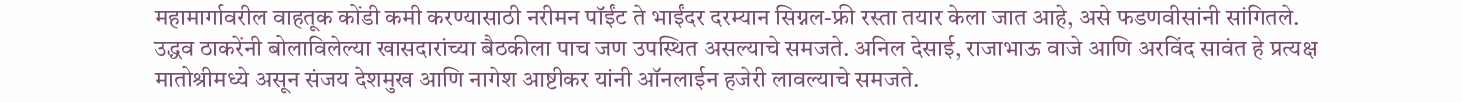महामार्गावरील वाहतूक कोंडी कमी करण्यासाठी नरीमन पॉईंट ते भाईंदर दरम्यान सिग्नल-फ्री रस्ता तयार केला जात आहे, असे फडणवीसांनी सांगितले.
उद्धव ठाकरेंनी बोलाविलेल्या खासदारांच्या बैठकीला पाच जण उपस्थित असल्याचे समजते. अनिल देसाई, राजाभाऊ वाजे आणि अरविंद सावंत हे प्रत्यक्ष मातोश्रीमध्ये असून संजय देशमुख आणि नागेश आष्टीकर यांनी ऑनलाईन हजेरी लावल्याचे समजते.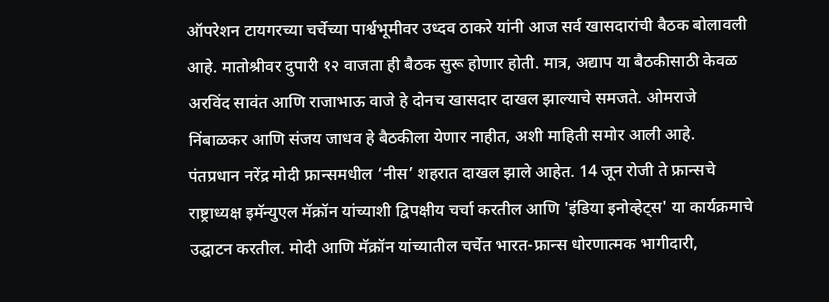ऑपरेशन टायगरच्या चर्चेच्या पार्श्वभूमीवर उध्दव ठाकरे यांनी आज सर्व खासदारांची बैठक बोलावली आहे. मातोश्रीवर दुपारी १२ वाजता ही बैठक सुरू होणार होती. मात्र, अद्याप या बैठकीसाठी केवळ अरविंद सावंत आणि राजाभाऊ वाजे हे दोनच खासदार दाखल झाल्याचे समजते. ओमराजे निंबाळकर आणि संजय जाधव हे बैठकीला येणार नाहीत, अशी माहिती समोर आली आहे.
पंतप्रधान नरेंद्र मोदी फ्रान्समधील ‘नीस’ शहरात दाखल झाले आहेत. 14 जून रोजी ते फ्रान्सचे राष्ट्राध्यक्ष इमॅन्युएल मॅक्रॉन यांच्याशी द्विपक्षीय चर्चा करतील आणि 'इंडिया इनोव्हेट्स' या कार्यक्रमाचे उद्घाटन करतील. मोदी आणि मॅक्रॉन यांच्यातील चर्चेत भारत-फ्रान्स धोरणात्मक भागीदारी,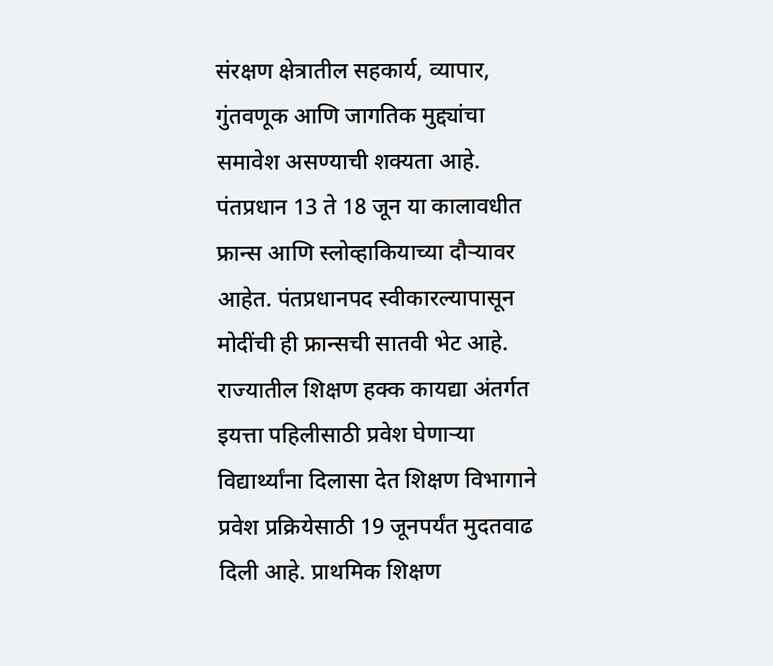संरक्षण क्षेत्रातील सहकार्य, व्यापार, गुंतवणूक आणि जागतिक मुद्द्यांचा समावेश असण्याची शक्यता आहे. पंतप्रधान 13 ते 18 जून या कालावधीत फ्रान्स आणि स्लोव्हाकियाच्या दौऱ्यावर आहेत. पंतप्रधानपद स्वीकारल्यापासून मोदींची ही फ्रान्सची सातवी भेट आहे.
राज्यातील शिक्षण हक्क कायद्या अंतर्गत इयत्ता पहिलीसाठी प्रवेश घेणाऱ्या विद्यार्थ्यांना दिलासा देत शिक्षण विभागाने प्रवेश प्रक्रियेसाठी 19 जूनपर्यंत मुदतवाढ दिली आहे. प्राथमिक शिक्षण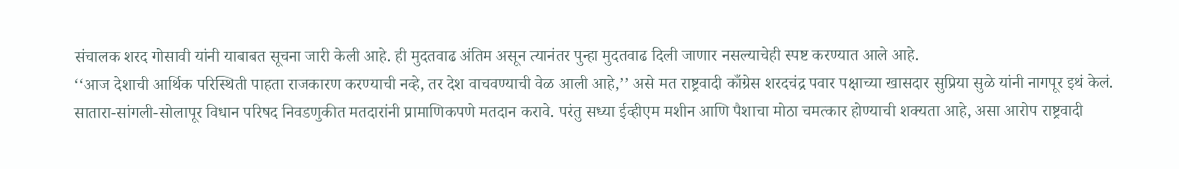संचालक शरद गोसावी यांनी याबाबत सूचना जारी केली आहे. ही मुदतवाढ अंतिम असून त्यानंतर पुन्हा मुदतवाढ दिली जाणार नसल्याचेही स्पष्ट करण्यात आले आहे.
‘‘आज देशाची आर्थिक परिस्थिती पाहता राजकारण करण्याची नव्हे, तर देश वाचवण्याची वेळ आली आहे,’’ असे मत राष्ट्रवादी काँग्रेस शरदचंद्र पवार पक्षाच्या खासदार सुप्रिया सुळे यांनी नागपूर इथं केलं.
सातारा-सांगली-सोलापूर विधान परिषद निवडणुकीत मतदारांनी प्रामाणिकपणे मतदान करावे. परंतु सध्या ईव्हीएम मशीन आणि पैशाचा मोठा चमत्कार होण्याची शक्यता आहे, असा आरोप राष्ट्रवादी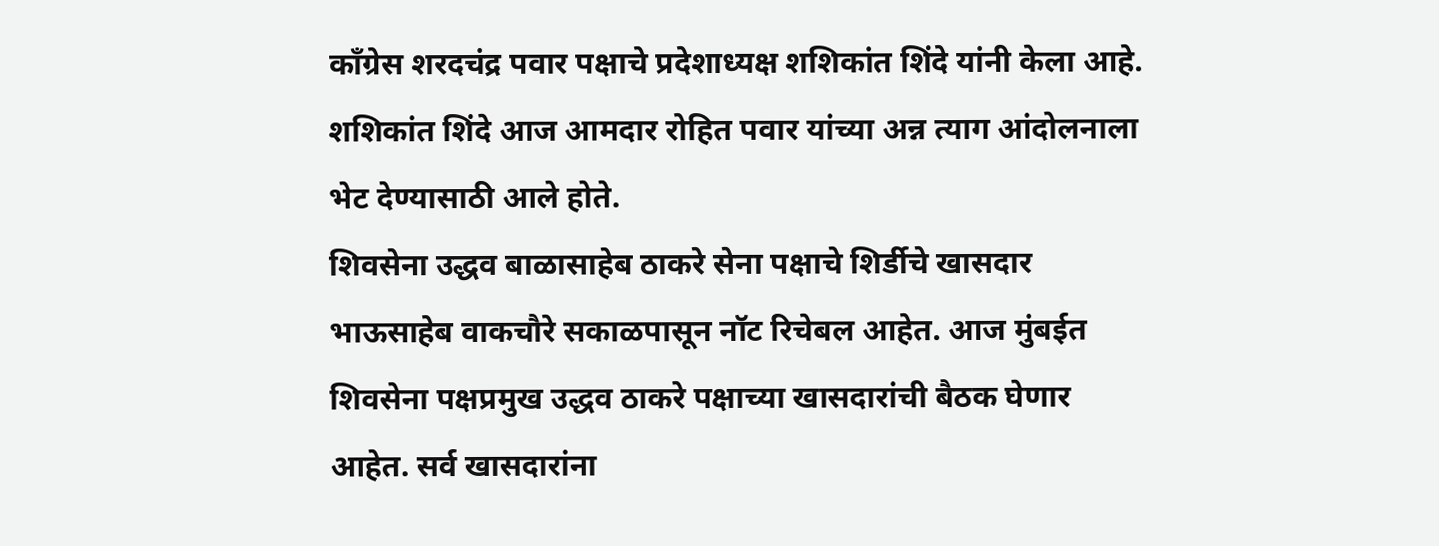काँग्रेस शरदचंद्र पवार पक्षाचे प्रदेशाध्यक्ष शशिकांत शिंदे यांनी केला आहे. शशिकांत शिंदे आज आमदार रोहित पवार यांच्या अन्न त्याग आंदोलनाला भेट देण्यासाठी आले होते.
शिवसेना उद्धव बाळासाहेब ठाकरे सेना पक्षाचे शिर्डीचे खासदार भाऊसाहेब वाकचौरे सकाळपासून नॉट रिचेबल आहेत. आज मुंबईत शिवसेना पक्षप्रमुख उद्धव ठाकरे पक्षाच्या खासदारांची बैठक घेणार आहेत. सर्व खासदारांना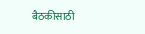बैठकीसाठी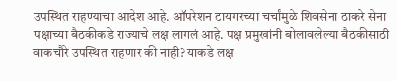उपस्थित राहण्याचा आदेश आहे. ऑपरेशन टायगरच्या चर्चांमुळे शिवसेना ठाकरे सेना पक्षाच्या बैठकीकडे राज्याचे लक्ष लागलं आहे. पक्ष प्रमुखांनी बोलावलेल्या बैठकीसाठी वाकचौरे उपस्थित राहणार की नाही? याकडे लक्ष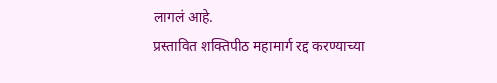लागलं आहे.
प्रस्तावित शक्तिपीठ महामार्ग रद्द करण्याच्या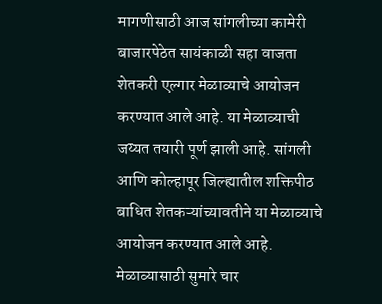मागणीसाठी आज सांगलीच्या कामेरी बाजारपेठेत सायंकाळी सहा वाजता शेतकरी एल्गार मेळाव्याचे आयोजन करण्यात आले आहे. या मेळाव्याची जय्यत तयारी पूर्ण झाली आहे. सांगली आणि कोल्हापूर जिल्ह्यातील शक्तिपीठ बाधित शेतकऱ्यांच्यावतीने या मेळाव्याचे आयोजन करण्यात आले आहे. मेळाव्यासाठी सुमारे चार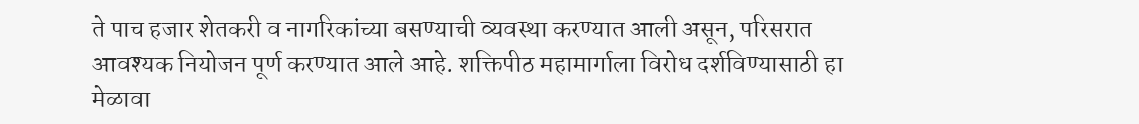ते पाच हजार शेतकरी व नागरिकांच्या बसण्याची व्यवस्था करण्यात आली असून, परिसरात आवश्यक नियोजन पूर्ण करण्यात आले आहे. शक्तिपीठ महामार्गाला विरोध दर्शविण्यासाठी हा मेळावा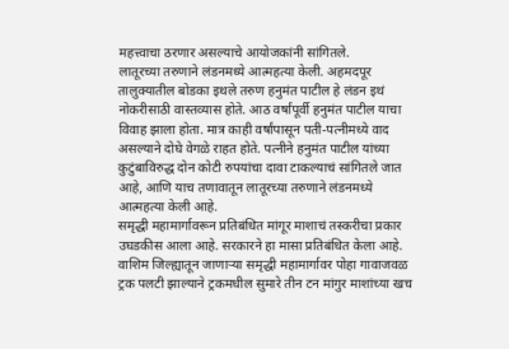महत्त्वाचा ठरणार असल्याचे आयोजकांनी सांगितले.
लातूरच्या तरुणाने लंडनमध्ये आत्महत्या केली. अहमदपूर तालुक्यातील बोडका इथले तरुण हनुमंत पाटील हे लंडन इथं नोकरीसाठी वास्तव्यास होते. आठ वर्षांपूर्वी हनुमंत पाटील याचा विवाह झाला होता. मात्र काही वर्षांपासून पती-पत्नीमध्ये वाद असल्याने दोघे वेगळे राहत होते. पत्नीने हनुमंत पाटील यांच्या कुटुंबाविरुद्ध दोन कोटी रुपयांचा दावा टाकल्याचं सांगितले जात आहे, आणि याच तणावातून लातूरच्या तरुणाने लंडनमध्ये आत्महत्या केली आहे.
समृद्धी महामार्गावरून प्रतिबंधित मांगूर माशाचं तस्करीचा प्रकार उघडकीस आला आहे. सरकारने हा मासा प्रतिबंधित केला आहे. वाशिम जिल्ह्यातून जाणाऱ्या समृद्धी महामार्गावर पोहा गावाजवळ ट्रक पलटी झाल्याने ट्रकमधील सुमारे तीन टन मांगुर माशांच्या खच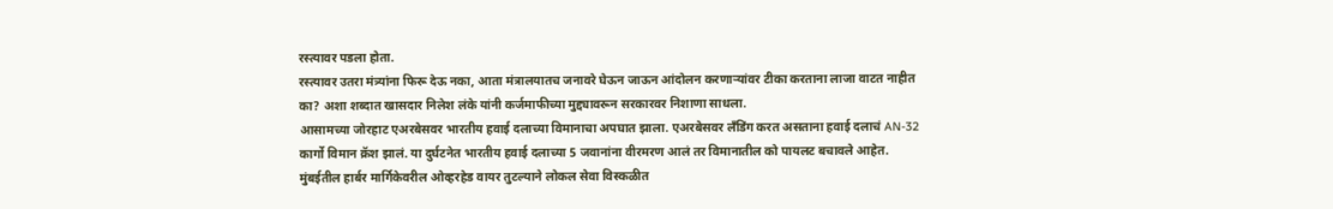रस्त्यावर पडला होता.
रस्त्यावर उतरा मंत्र्यांना फिरू देऊ नका, आता मंत्रालयातच जनावरे घेऊन जाऊन आंदोलन करणाऱ्यांवर टीका करताना लाजा वाटत नाहीत का? अशा शब्दात खासदार निलेश लंके यांनी कर्जमाफीच्या मुद्द्यावरून सरकारवर निशाणा साधला.
आसामच्या जोरहाट एअरबेसवर भारतीय हवाई दलाच्या विमानाचा अपघात झाला. एअरबेसवर लँडिंग करत असताना हवाई दलाचं AN-32 कार्गो विमान क्रॅश झालं. या दुर्घटनेत भारतीय हवाई दलाच्या 5 जवानांना वीरमरण आलं तर विमानातील को पायलट बचावले आहेत.
मुंबईतील हार्बर मार्गिकेवरील ओव्हरहेड वायर तुटल्याने लोकल सेवा विस्कळीत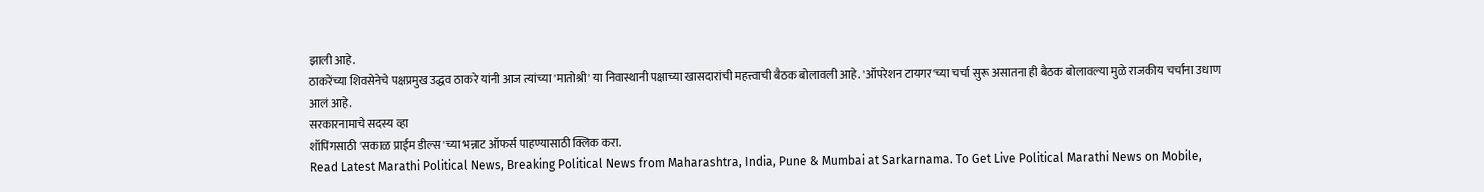झाली आहे.
ठाकरेंच्या शिवसेनेचे पक्षप्रमुख उद्धव ठाकरे यांनी आज त्यांच्या 'मातोश्री' या निवास्थानी पक्षाच्या खासदारांची महत्त्वाची बैठक बोलावली आहे. 'ऑपरेशन टायगर'च्या चर्चा सुरू असातना ही बैठक बोलावल्या मुळे राजकीय चर्चांना उधाण आलं आहे.
सरकारनामाचे सदस्य व्हा
शॉपिंगसाठी 'सकाळ प्राईम डील्स'च्या भन्नाट ऑफर्स पाहण्यासाठी क्लिक करा.
Read Latest Marathi Political News, Breaking Political News from Maharashtra, India, Pune & Mumbai at Sarkarnama. To Get Live Political Marathi News on Mobile,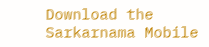Download the Sarkarnama Mobile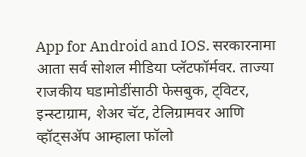App for Android and IOS. सरकारनामा आता सर्व सोशल मीडिया प्लॅटफॉर्मवर. ताज्या राजकीय घडामोडींसाठी फेसबुक, ट्विटर, इन्स्टाग्राम, शेअर चॅट, टेलिग्रामवर आणि व्हॉट्सॲप आम्हाला फॉलो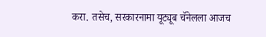करा. तसेच, सरकारनामा यूट्यूब चॅनेलला आजच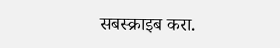सबस्क्राइब करा.